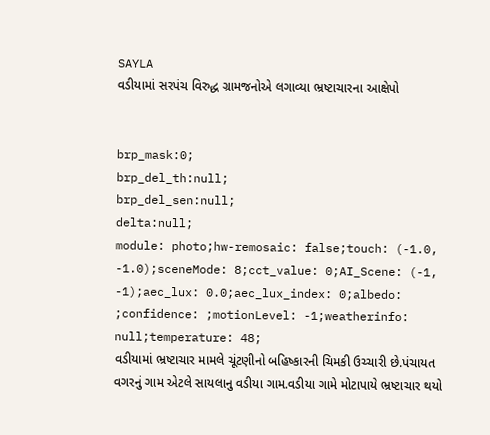SAYLA
વડીયામાં સરપંચ વિરુદ્ધ ગ્રામજનોએ લગાવ્યા ભ્રષ્ટાચારના આક્ષેપો


brp_mask:0;
brp_del_th:null;
brp_del_sen:null;
delta:null;
module: photo;hw-remosaic: false;touch: (-1.0, -1.0);sceneMode: 8;cct_value: 0;AI_Scene: (-1, -1);aec_lux: 0.0;aec_lux_index: 0;albedo: ;confidence: ;motionLevel: -1;weatherinfo: null;temperature: 48;
વડીયામાં ભ્રષ્ટાચાર મામલે ચૂંટણીનો બહિષ્કારની ચિમકી ઉચ્ચારી છે.પંચાયત વગરનું ગામ એટલે સાયલાનુ વડીયા ગામ.વડીયા ગામે મોટાપાયે ભ્રષ્ટાચાર થયો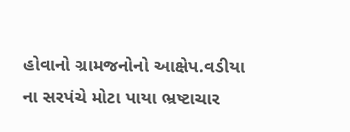હોવાનો ગ્રામજનોનો આક્ષેપ.વડીયા ના સરપંચે મોટા પાયા ભ્રષ્ટાચાર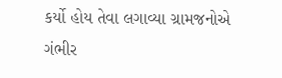કર્યો હોય તેવા લગાવ્યા ગ્રામજનોએ ગંભીર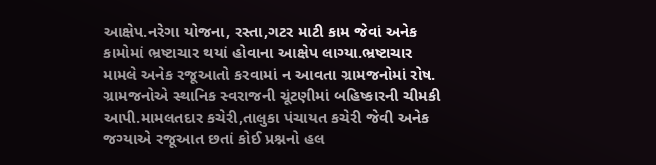આક્ષેપ.નરેગા યોજના, રસ્તા,ગટર માટી કામ જેવાં અનેક કામોમાં ભ્રષ્ટાચાર થયાં હોવાના આક્ષેપ લાગ્યા.ભ્રષ્ટાચાર મામલે અનેક રજૂઆતો કરવામાં ન આવતા ગ્રામજનોમાં રોષ. ગ્રામજનોએ સ્થાનિક સ્વરાજની ચૂંટણીમાં બહિષ્કારની ચીમકી આપી.મામલતદાર કચેરી,તાલુકા પંચાયત કચેરી જેવી અનેક જગ્યાએ રજૂઆત છતાં કોઈ પ્રશ્નનો હલ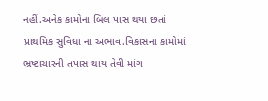નહીં.અનેક કામોના બિલ પાસ થયા છતાં પ્રાથમિક સુવિધા ના અભાવ.વિકાસના કામોમાં ભ્રષ્ટાચારની તપાસ થાય તેવી માંગ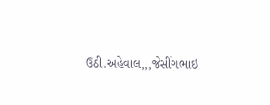ઉઠી.અહેવાલ,,,જેસીંગભાઇ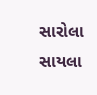સારોલા સાયલા